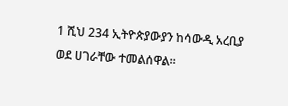1 ሺህ 234 ኢትዮጵያውያን ከሳውዲ አረቢያ ወደ ሀገራቸው ተመልሰዋል።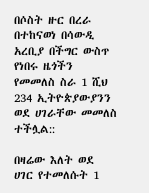በሶስት ዙር በረራ በተከናወነ በሳውዲ አረቢያ በችግር ውስጥ የነበሩ ዜጎችን የመመለስ ስራ 1 ሺህ 234 ኢትዮጵያውያንን  ወደ ሀገራቸው መመለስ ተችሏል::

በዛሬው እለት ወደ ሀገር የተመለሱት 1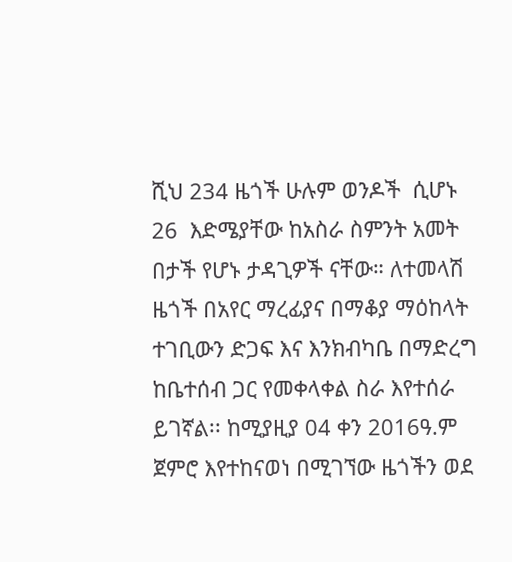ሺህ 234 ዜጎች ሁሉም ወንዶች  ሲሆኑ 26  እድሜያቸው ከአስራ ስምንት አመት በታች የሆኑ ታዳጊዎች ናቸው። ለተመላሽ ዜጎች በአየር ማረፊያና በማቆያ ማዕከላት ተገቢውን ድጋፍ እና እንክብካቤ በማድረግ ከቤተሰብ ጋር የመቀላቀል ስራ እየተሰራ ይገኛል፡፡ ከሚያዚያ 04 ቀን 2016ዓ.ም ጀምሮ እየተከናወነ በሚገኘው ዜጎችን ወደ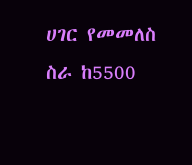ሀገር የመመለስ ስራ ከ5500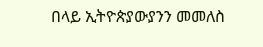በላይ ኢትዮጵያውያንን መመለስ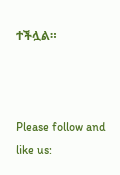ተችሏል።



Please follow and like us: